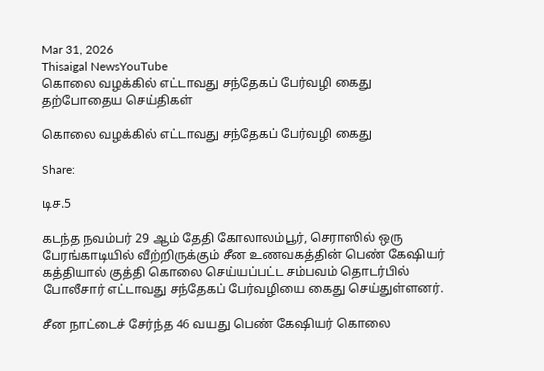Mar 31, 2026
Thisaigal NewsYouTube
கொலை வழக்கில் எட்டாவது சந்தேகப் பேர்வழி கைது
தற்போதைய செய்திகள்

கொலை வழக்கில் எட்டாவது சந்தேகப் பேர்வழி கைது

Share:

டிச.5

கடந்த நவம்பர் 29 ஆம் தேதி கோலாலம்பூர், செராஸில் ஒரு பேரங்காடியில் வீற்றிருக்கும் சீன உணவகத்தின் பெண் கேஷியர் கத்தியால் குத்தி கொலை செய்யப்பட்ட சம்பவம் தொடர்பில் போலீசார் எட்டாவது சந்தேகப் பேர்வழியை கைது செய்துள்ளனர்.

சீன நாட்டைச் சேர்ந்த 46 வயது பெண் கேஷியர் கொலை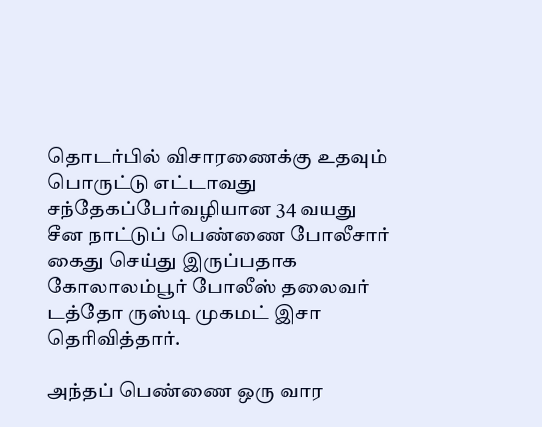தொடர்பில் விசாரணைக்கு உதவும் பொருட்டு எட்டாவது சந்தேகப்பேர்வழியான 34 வயது சீன நாட்டுப் பெண்ணை போலீசார் கைது செய்து இருப்பதாக கோலாலம்பூர் போலீஸ் தலைவர் டத்தோ ருஸ்டி முகமட் இசா தெரிவித்தார்.

அந்தப் பெண்ணை ஒரு வார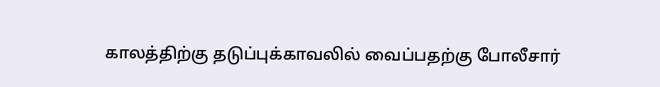காலத்திற்கு தடுப்புக்காவலில் வைப்பதற்கு போலீசார்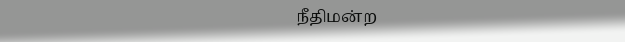நீதிமன்ற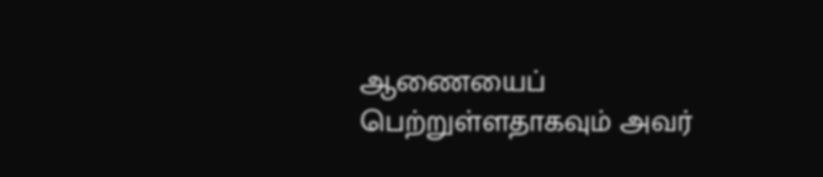ஆணையைப் பெற்றுள்ளதாகவும் அவர்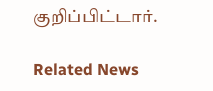குறிப்பிட்டார்.

Related News